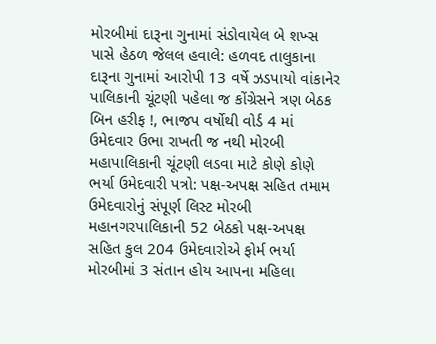મોરબીમાં દારૂના ગુનામાં સંડોવાયેલ બે શખ્સ પાસે હેઠળ જેલલ હવાલે: હળવદ તાલુકાના દારૂના ગુનામાં આરોપી 13 વર્ષે ઝડપાયો વાંકાનેર પાલિકાની ચૂંટણી પહેલા જ કોંગ્રેસને ત્રણ બેઠક બિન હરીફ !, ભાજપ વર્ષોથી વોર્ડ 4 માં ઉમેદવાર ઉભા રાખતી જ નથી મોરબી મહાપાલિકાની ચૂંટણી લડવા માટે કોણે કોણે ભર્યા ઉમેદવારી પત્રો: પક્ષ-અપક્ષ સહિત તમામ ઉમેદવારોનું સંપૂર્ણ લિસ્ટ મોરબી મહાનગરપાલિકાની 52 બેઠકો પક્ષ-અપક્ષ સહિત કુલ 204 ઉમેદવારોએ ફોર્મ ભર્યા મોરબીમાં 3 સંતાન હોય આપના મહિલા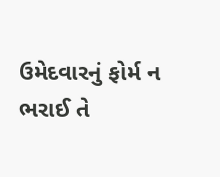ઉમેદવારનું ફોર્મ ન ભરાઈ તે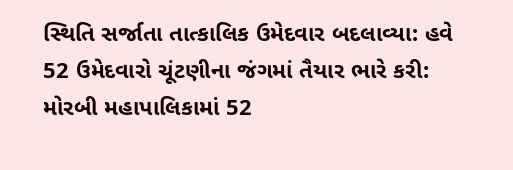સ્થિતિ સર્જાતા તાત્કાલિક ઉમેદવાર બદલાવ્યા: હવે 52 ઉમેદવારો ચૂંટણીના જંગમાં તૈયાર ભારે કરી: મોરબી મહાપાલિકામાં 52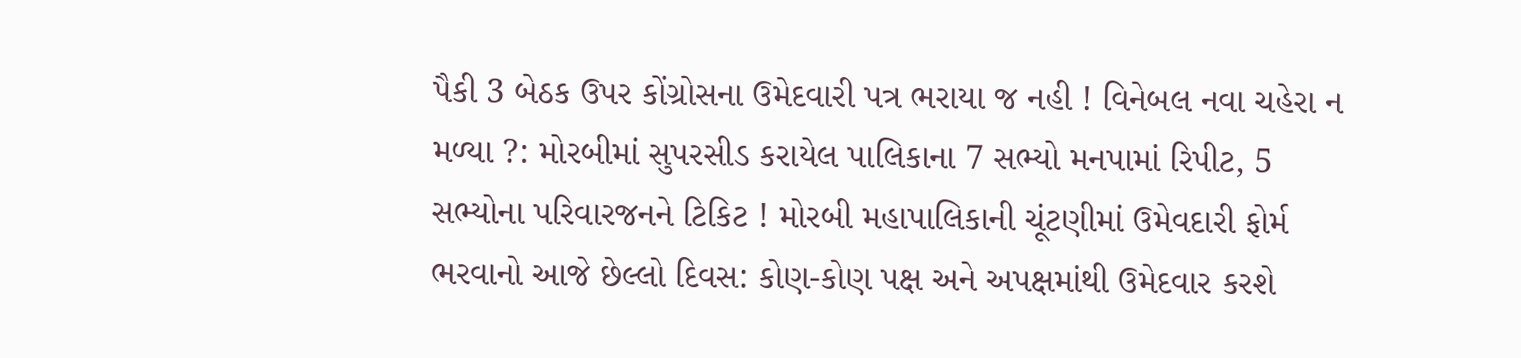પૈકી 3 બેઠક ઉપર કોંગ્રોસના ઉમેદવારી પત્ર ભરાયા જ નહી ! વિનેબલ નવા ચહેરા ન મળ્યા ?: મોરબીમાં સુપરસીડ કરાયેલ પાલિકાના 7 સભ્યો મનપામાં રિપીટ, 5 સભ્યોના પરિવારજનને ટિકિટ ! મોરબી મહાપાલિકાની ચૂંટણીમાં ઉમેવદારી ફોર્મ ભરવાનો આજે છેલ્લો દિવસ: કોણ-કોણ પક્ષ અને અપક્ષમાંથી ઉમેદવાર કરશે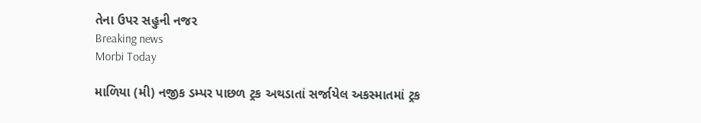તેના ઉપર સહુની નજર
Breaking news
Morbi Today

માળિયા (મી) નજીક ડમ્પર પાછળ ટ્રક અથડાતાં સર્જાયેલ અકસ્માતમાં ટ્રક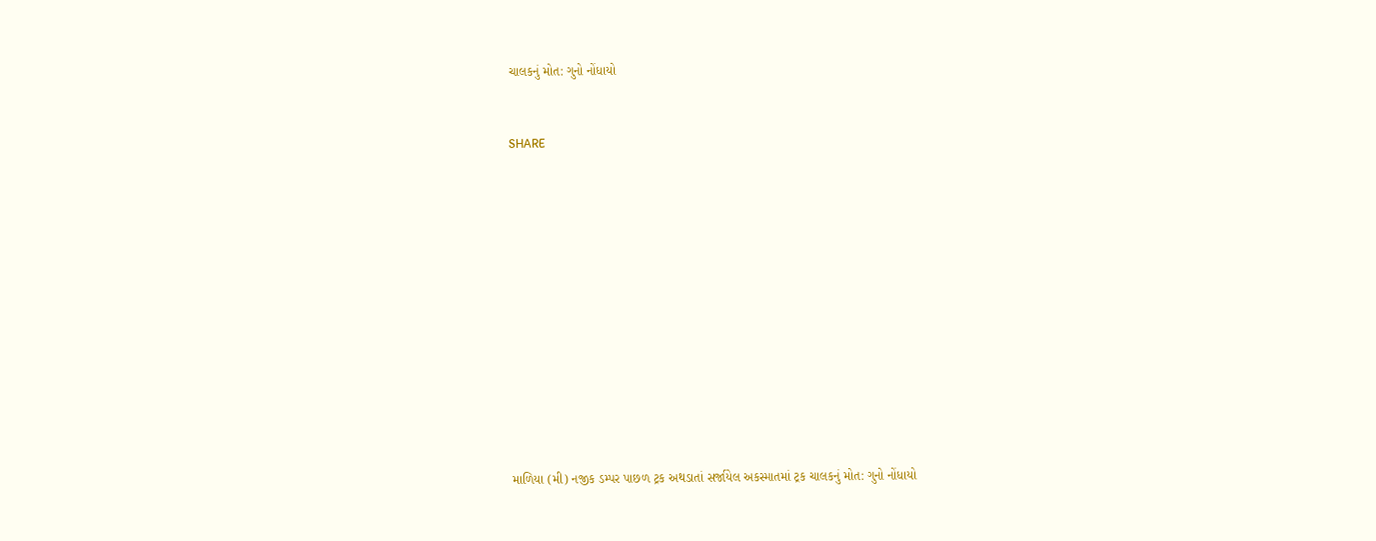ચાલકનું મોત: ગુનો નોંધાયો


SHARE













માળિયા (મી) નજીક ડમ્પર પાછળ ટ્રક અથડાતાં સર્જાયેલ અકસ્માતમાં ટ્રક ચાલકનું મોત: ગુનો નોંધાયો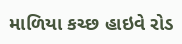માળિયા કચ્છ હાઇવે રોડ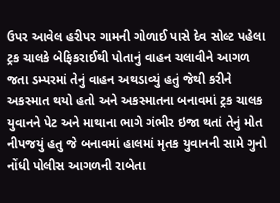ઉપર આવેલ હરીપર ગામની ગોળાઈ પાસે દેવ સોલ્ટ પહેલા ટ્રક ચાલકે બેફિકરાઈથી પોતાનું વાહન ચલાવીને આગળ જતા ડમ્પરમાં તેનું વાહન અથડાવ્યું હતું જેથી કરીને અકસ્માત થયો હતો અને અકસ્માતના બનાવમાં ટ્રક ચાલક યુવાનને પેટ અને માથાના ભાગે ગંભીર ઇજા થતાં તેનું મોત નીપજયું હતુ જે બનાવમાં હાલમાં મૃતક યુવાનની સામે ગુનો નોંધી પોલીસ આગળની રાબેતા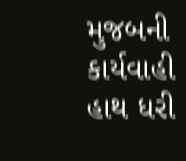મુજબની કાર્યવાહી હાથ ધરી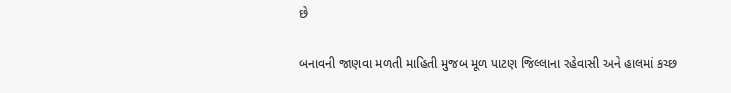છે

બનાવની જાણવા મળતી માહિતી મુજબ મૂળ પાટણ જિલ્લાના રહેવાસી અને હાલમાં કચ્છ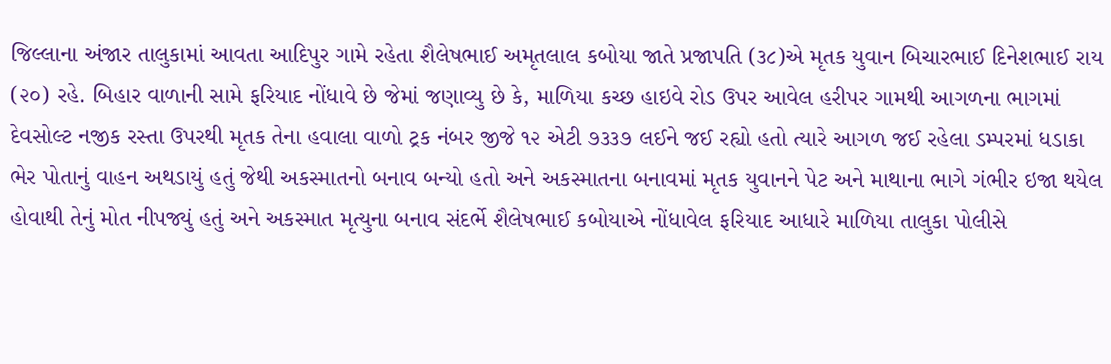જિલ્લાના અંજાર તાલુકામાં આવતા આદિપુર ગામે રહેતા શૈલેષભાઈ અમૃતલાલ કબોયા જાતે પ્રજાપતિ (૩૮)એ મૃતક યુવાન બિચારભાઈ દિનેશભાઈ રાય (૨૦) રહે. બિહાર વાળાની સામે ફરિયાદ નોંધાવે છે જેમાં જણાવ્યુ છે કે, માળિયા કચ્છ હાઇવે રોડ ઉપર આવેલ હરીપર ગામથી આગળના ભાગમાં દેવસોલ્ટ નજીક રસ્તા ઉપરથી મૃતક તેના હવાલા વાળો ટ્રક નંબર જીજે ૧૨ એટી ૭૩૩૭ લઈને જઈ રહ્યો હતો ત્યારે આગળ જઈ રહેલા ડમ્પરમાં ધડાકા ભેર પોતાનું વાહન અથડાયું હતું જેથી અકસ્માતનો બનાવ બન્યો હતો અને અકસ્માતના બનાવમાં મૃતક યુવાનને પેટ અને માથાના ભાગે ગંભીર ઇજા થયેલ હોવાથી તેનું મોત નીપજ્યું હતું અને અકસ્માત મૃત્યુના બનાવ સંદર્ભે શૈલેષભાઈ કબોયાએ નોંધાવેલ ફરિયાદ આધારે માળિયા તાલુકા પોલીસે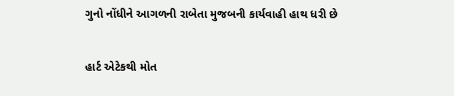ગુનો નોંધીને આગળની રાબેતા મુજબની કાર્યવાહી હાથ ધરી છે

હાર્ટ એટેકથી મોત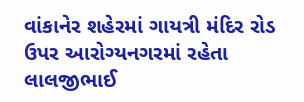વાંકાનેર શહેરમાં ગાયત્રી મંદિર રોડ ઉપર આરોગ્યનગરમાં રહેતા લાલજીભાઈ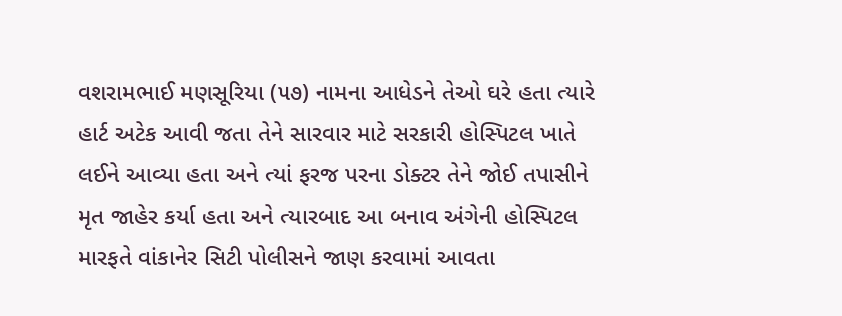વશરામભાઈ મણસૂરિયા (૫૭) નામના આધેડને તેઓ ઘરે હતા ત્યારે હાર્ટ અટેક આવી જતા તેને સારવાર માટે સરકારી હોસ્પિટલ ખાતે લઈને આવ્યા હતા અને ત્યાં ફરજ પરના ડોક્ટર તેને જોઈ તપાસીને મૃત જાહેર કર્યા હતા અને ત્યારબાદ આ બનાવ અંગેની હોસ્પિટલ મારફતે વાંકાનેર સિટી પોલીસને જાણ કરવામાં આવતા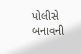પોલીસે બનાવની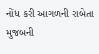નોંધ કરી આગળની રાબેતા મુજબની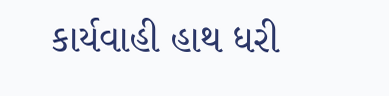કાર્યવાહી હાથ ધરી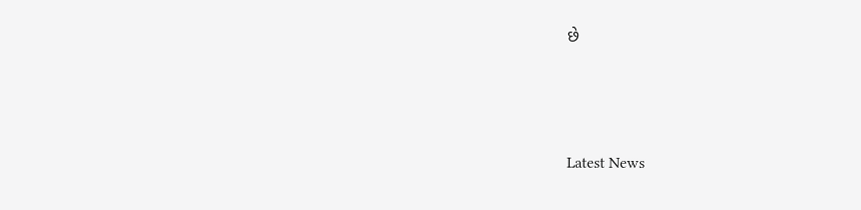છે






Latest News